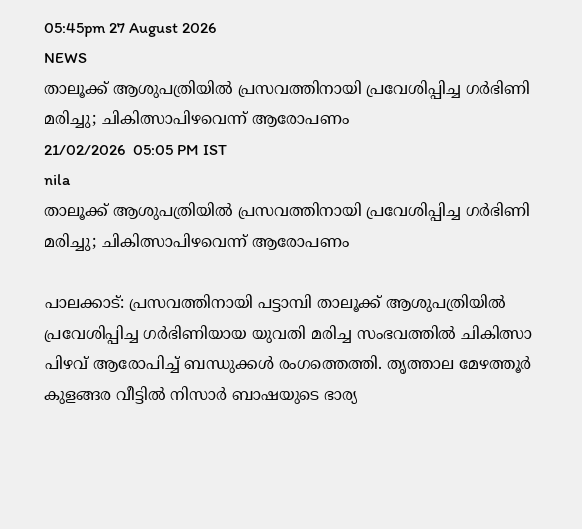05:45pm 27 August 2026
NEWS
താലൂക്ക് ആശുപത്രിയിൽ പ്രസവത്തിനായി പ്രവേശിപ്പിച്ച ഗർഭിണി മരിച്ചു; ചികിത്സാപിഴവെന്ന് ആരോപണം
21/02/2026  05:05 PM IST
nila
താലൂക്ക് ആശുപത്രിയിൽ പ്രസവത്തിനായി പ്രവേശിപ്പിച്ച ഗർഭിണി മരിച്ചു; ചികിത്സാപിഴവെന്ന് ആരോപണം

പാലക്കാട്: പ്രസവത്തിനായി പട്ടാമ്പി താലൂക്ക് ആശുപത്രിയിൽ പ്രവേശിപ്പിച്ച ഗർഭിണിയായ യുവതി മരിച്ച സംഭവത്തിൽ ചികിത്സാ പിഴവ് ആരോപിച്ച് ബന്ധുക്കൾ രംഗത്തെത്തി. തൃത്താല മേഴത്തൂർ കുളങ്ങര വീട്ടിൽ നിസാർ ബാഷയുടെ ഭാര്യ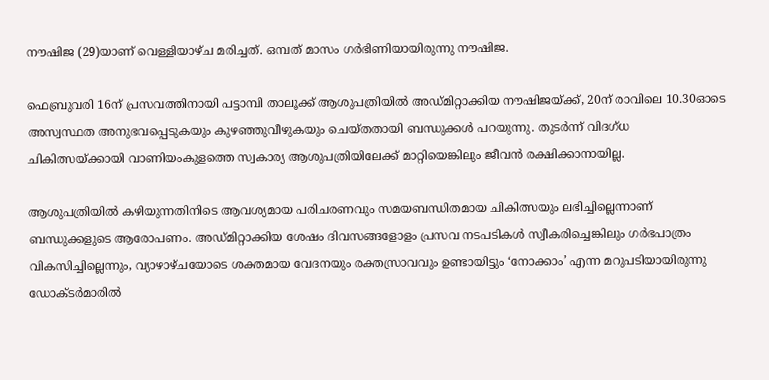നൗഷിജ (29)യാണ് വെള്ളിയാഴ്ച മരിച്ചത്. ഒമ്പത് മാസം ഗർഭിണിയായിരുന്നു നൗഷിജ.

ഫെബ്രുവരി 16ന് പ്രസവത്തിനായി പട്ടാമ്പി താലൂക്ക് ആശുപത്രിയിൽ അഡ്മിറ്റാക്കിയ നൗഷിജയ്ക്ക്, 20ന് രാവിലെ 10.30ഓടെ അസ്വസ്ഥത അനുഭവപ്പെടുകയും കുഴഞ്ഞുവീഴുകയും ചെയ്തതായി ബന്ധുക്കൾ പറയുന്നു. തുടർന്ന് വിദഗ്ധ ചികിത്സയ്ക്കായി വാണിയംകുളത്തെ സ്വകാര്യ ആശുപത്രിയിലേക്ക് മാറ്റിയെങ്കിലും ജീവൻ രക്ഷിക്കാനായില്ല.

ആശുപത്രിയിൽ കഴിയുന്നതിനിടെ ആവശ്യമായ പരിചരണവും സമയബന്ധിതമായ ചികിത്സയും ലഭിച്ചില്ലെന്നാണ് ബന്ധുക്കളുടെ ആരോപണം. അഡ്മിറ്റാക്കിയ ശേഷം ദിവസങ്ങളോളം പ്രസവ നടപടികൾ സ്വീകരിച്ചെങ്കിലും ഗർഭപാത്രം വികസിച്ചില്ലെന്നും, വ്യാഴാഴ്ചയോടെ ശക്തമായ വേദനയും രക്തസ്രാവവും ഉണ്ടായിട്ടും ‘നോക്കാം’ എന്ന മറുപടിയായിരുന്നു ഡോക്ടർമാരിൽ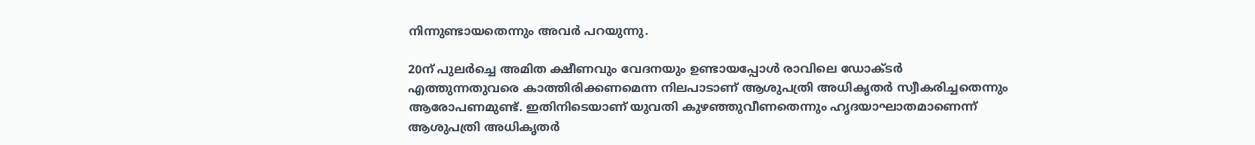നിന്നുണ്ടായതെന്നും അവർ പറയുന്നു.

20ന് പുലർച്ചെ അമിത ക്ഷീണവും വേദനയും ഉണ്ടായപ്പോൾ രാവിലെ ഡോക്ടർ എത്തുന്നതുവരെ കാത്തിരിക്കണമെന്ന നിലപാടാണ് ആശുപത്രി അധികൃതർ സ്വീകരിച്ചതെന്നും ആരോപണമുണ്ട്. ഇതിനിടെയാണ് യുവതി കുഴഞ്ഞുവീണതെന്നും ഹൃദയാഘാതമാണെന്ന് ആശുപത്രി അധികൃതർ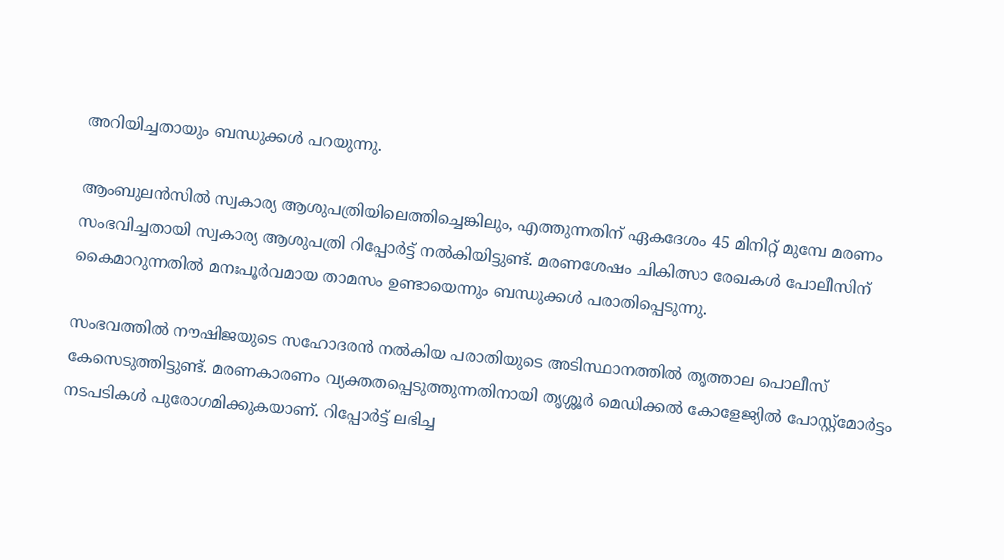അറിയിച്ചതായും ബന്ധുക്കൾ പറയുന്നു.

ആംബുലൻസിൽ സ്വകാര്യ ആശുപത്രിയിലെത്തിച്ചെങ്കിലും, എത്തുന്നതിന് ഏകദേശം 45 മിനിറ്റ് മുമ്പേ മരണം സംഭവിച്ചതായി സ്വകാര്യ ആശുപത്രി റിപ്പോർട്ട് നൽകിയിട്ടുണ്ട്. മരണശേഷം ചികിത്സാ രേഖകൾ പോലീസിന് കൈമാറുന്നതിൽ മനഃപൂർവമായ താമസം ഉണ്ടായെന്നും ബന്ധുക്കൾ പരാതിപ്പെടുന്നു.

സംഭവത്തിൽ നൗഷിജയുടെ സഹോദരൻ നൽകിയ പരാതിയുടെ അടിസ്ഥാനത്തിൽ തൃത്താല പൊലീസ് കേസെടുത്തിട്ടുണ്ട്. മരണകാരണം വ്യക്തതപ്പെടുത്തുന്നതിനായി തൃശ്ശൂർ മെഡിക്കൽ കോളേജ്യിൽ പോസ്റ്റ്‌മോർട്ടം നടപടികൾ പുരോഗമിക്കുകയാണ്. റിപ്പോർട്ട് ലഭിച്ച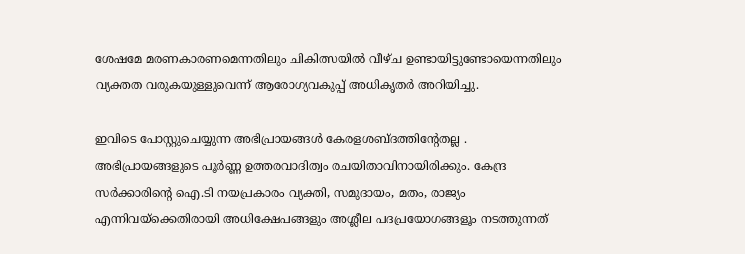ശേഷമേ മരണകാരണമെന്നതിലും ചികിത്സയിൽ വീഴ്ച ഉണ്ടായിട്ടുണ്ടോയെന്നതിലും വ്യക്തത വരുകയുള്ളുവെന്ന് ആരോഗ്യവകുപ്പ് അധികൃതർ അറിയിച്ചു.

ഇവിടെ പോസ്റ്റുചെയ്യുന്ന അഭിപ്രായങ്ങള്‍ കേരളശബ്‌ദത്തിന്റേതല്ല . അഭിപ്രായങ്ങളുടെ പൂര്‍ണ്ണ ഉത്തരവാദിത്വം രചയിതാവിനായിരിക്കും. കേന്ദ്ര സർക്കാരിന്റെ ഐ.ടി നയപ്രകാരം വ്യക്തി, സമുദായം, മതം, രാജ്യം എന്നിവയ്ക്കെതിരായി അധിക്ഷേപങ്ങളും അശ്ലീല പദപ്രയോഗങ്ങളൂം നടത്തുന്നത്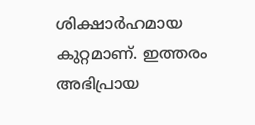ശിക്ഷാര്‍ഹമായ കുറ്റമാണ്. ഇത്തരം അഭിപ്രായ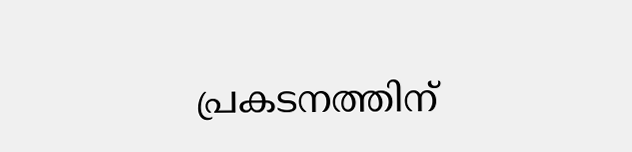പ്രകടനത്തിന്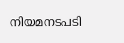നിയമനടപടി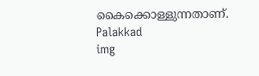കൈക്കൊള്ളുന്നതാണ്.
Palakkad
img